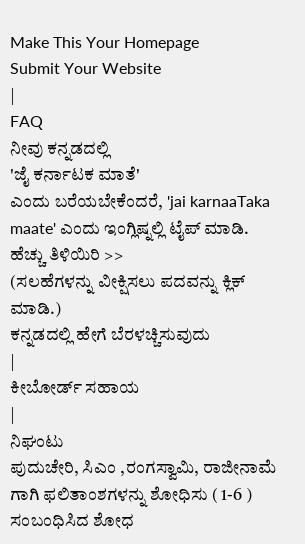Make This Your Homepage
Submit Your Website
|
FAQ
ನೀವು ಕನ್ನಡದಲ್ಲಿ
'ಜೈ ಕರ್ನಾಟಕ ಮಾತೆ'
ಎಂದು ಬರೆಯಬೇಕೆಂದರೆ, 'jai karnaaTaka maate' ಎಂದು ಇಂಗ್ಲಿಷ್ನಲ್ಲಿ ಟೈಪ್ ಮಾಡಿ.
ಹೆಚ್ಚು ತಿಳಿಯಿರಿ >>
(ಸಲಹೆಗಳನ್ನು ವೀಕ್ಷಿಸಲು ಪದವನ್ನು ಕ್ಲಿಕ್ ಮಾಡಿ.)
ಕನ್ನಡದಲ್ಲಿ ಹೇಗೆ ಬೆರಳಚ್ಚಿಸುವುದು
|
ಕೀಬೋರ್ಡ್ ಸಹಾಯ
|
ನಿಘಂಟು
ಪುದುಚೇರಿ, ಸಿಎಂ ,ರಂಗಸ್ವಾಮಿ, ರಾಜೀನಾಮೆ
ಗಾಗಿ ಫಲಿತಾಂಶಗಳನ್ನು ಶೋಧಿಸು ( 1-6 )
ಸಂಬಂಧಿಸಿದ ಶೋಧ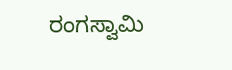ರಂಗಸ್ವಾಮಿ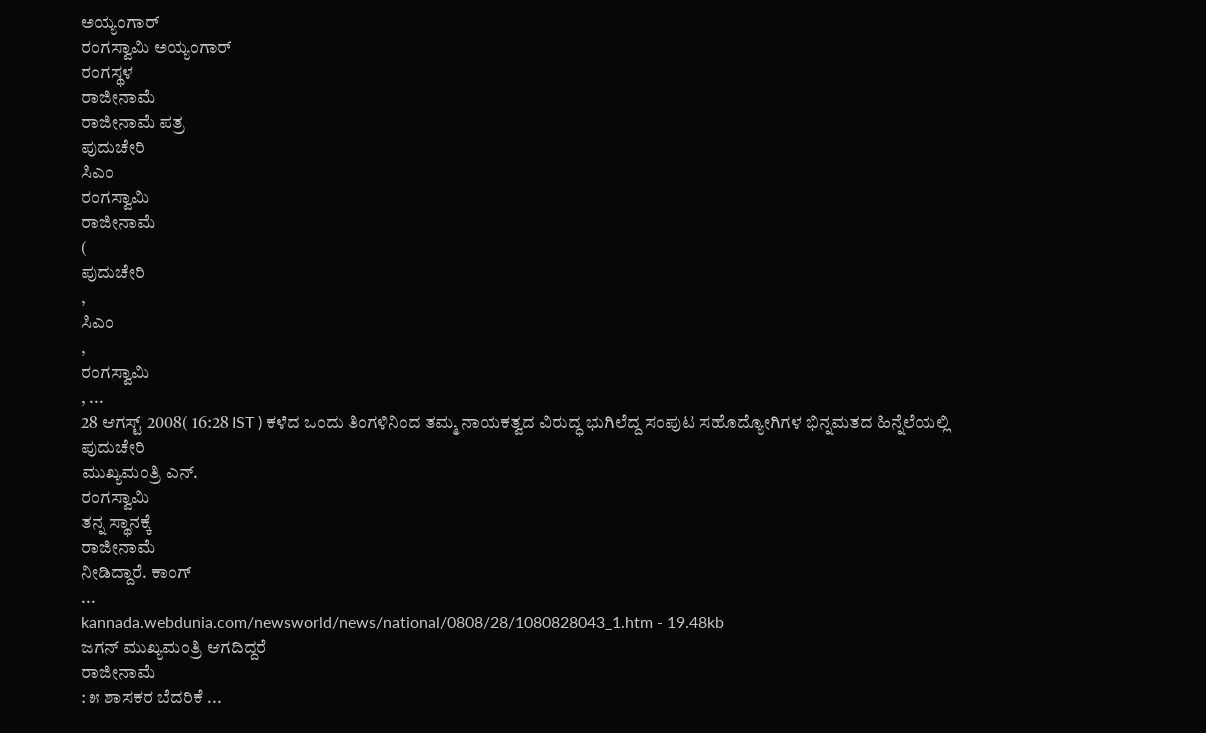ಅಯ್ಯಂಗಾರ್
ರಂಗಸ್ವಾಮಿ ಅಯ್ಯಂಗಾರ್
ರಂಗಸ್ಥಳ
ರಾಜೀನಾಮೆ
ರಾಜೀನಾಮೆ ಪತ್ರ
ಪುದುಚೇರಿ
ಸಿಎಂ
ರಂಗಸ್ವಾಮಿ
ರಾಜೀನಾಮೆ
(
ಪುದುಚೇರಿ
,
ಸಿಎಂ
,
ರಂಗಸ್ವಾಮಿ
, ...
28 ಆಗಸ್ಟ್ 2008( 16:28 IST ) ಕಳೆದ ಒಂದು ತಿಂಗಳಿನಿಂದ ತಮ್ಮ ನಾಯಕತ್ವದ ವಿರುದ್ಧ ಭುಗಿಲೆದ್ದ ಸಂಪುಟ ಸಹೊದ್ಯೋಗಿಗಳ ಭಿನ್ನಮತದ ಹಿನ್ನೆಲೆಯಲ್ಲಿ
ಪುದುಚೇರಿ
ಮುಖ್ಯಮಂತ್ರಿ ಎನ್.
ರಂಗಸ್ವಾಮಿ
ತನ್ನ ಸ್ಥಾನಕ್ಕೆ
ರಾಜೀನಾಮೆ
ನೀಡಿದ್ದಾರೆ. ಕಾಂಗ್
...
kannada.webdunia.com/newsworld/news/national/0808/28/1080828043_1.htm - 19.48kb
ಜಗನ್ ಮುಖ್ಯಮಂತ್ರಿ ಆಗದಿದ್ದರೆ
ರಾಜೀನಾಮೆ
: ೫ ಶಾಸಕರ ಬೆದರಿಕೆ ...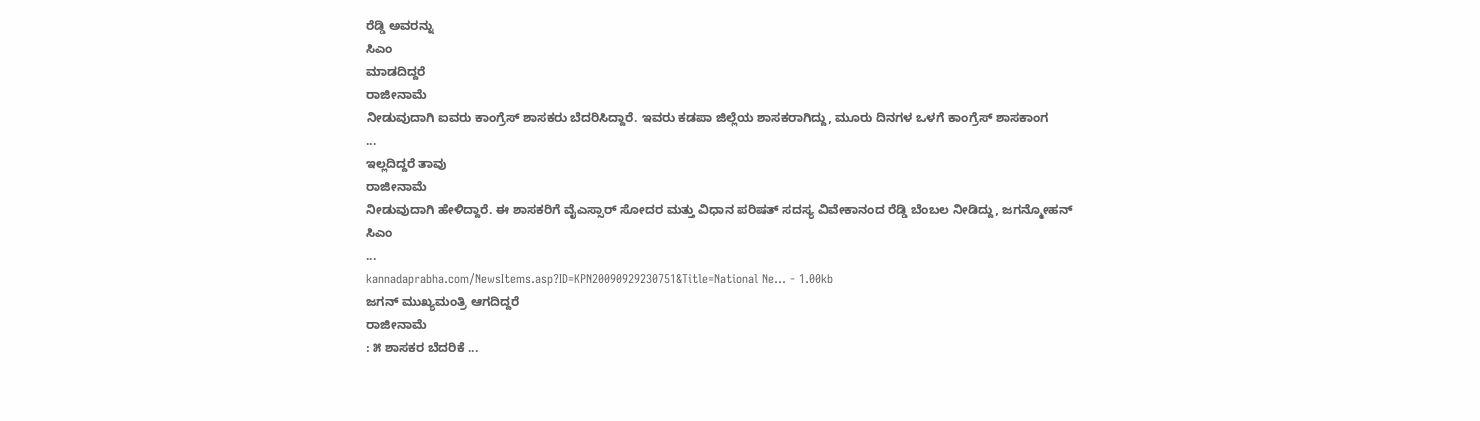ರೆಡ್ಡಿ ಅವರನ್ನು
ಸಿಎಂ
ಮಾಡದಿದ್ದರೆ
ರಾಜೀನಾಮೆ
ನೀಡುವುದಾಗಿ ಐವರು ಕಾಂಗ್ರೆಸ್ ಶಾಸಕರು ಬೆದರಿಸಿದ್ದಾರೆ. ಇವರು ಕಡಪಾ ಜಿಲ್ಲೆಯ ಶಾಸಕರಾಗಿದ್ದು, ಮೂರು ದಿನಗಳ ಒಳಗೆ ಕಾಂಗ್ರೆಸ್ ಶಾಸಕಾಂಗ
...
ಇಲ್ಲದಿದ್ದರೆ ತಾವು
ರಾಜೀನಾಮೆ
ನೀಡುವುದಾಗಿ ಹೇಳಿದ್ದಾರೆ. ಈ ಶಾಸಕರಿಗೆ ವೈಎಸ್ಸಾರ್ ಸೋದರ ಮತ್ತು ವಿಧಾನ ಪರಿಷತ್ ಸದಸ್ಯ ವಿವೇಕಾನಂದ ರೆಡ್ಡಿ ಬೆಂಬಲ ನೀಡಿದ್ದು, ಜಗನ್ಮೋಹನ್
ಸಿಎಂ
...
kannadaprabha.com/NewsItems.asp?ID=KPN20090929230751&Title=National Ne... - 1.00kb
ಜಗನ್ ಮುಖ್ಯಮಂತ್ರಿ ಆಗದಿದ್ದರೆ
ರಾಜೀನಾಮೆ
: ೫ ಶಾಸಕರ ಬೆದರಿಕೆ ...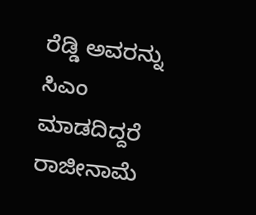ರೆಡ್ಡಿ ಅವರನ್ನು
ಸಿಎಂ
ಮಾಡದಿದ್ದರೆ
ರಾಜೀನಾಮೆ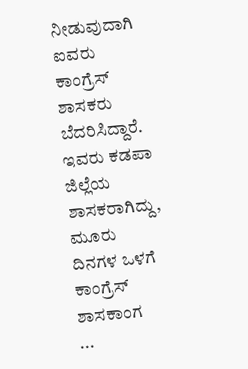ನೀಡುವುದಾಗಿ ಐವರು ಕಾಂಗ್ರೆಸ್ ಶಾಸಕರು ಬೆದರಿಸಿದ್ದಾರೆ. ಇವರು ಕಡಪಾ ಜಿಲ್ಲೆಯ ಶಾಸಕರಾಗಿದ್ದು, ಮೂರು ದಿನಗಳ ಒಳಗೆ ಕಾಂಗ್ರೆಸ್ ಶಾಸಕಾಂಗ
...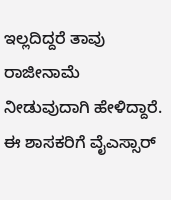ಇಲ್ಲದಿದ್ದರೆ ತಾವು
ರಾಜೀನಾಮೆ
ನೀಡುವುದಾಗಿ ಹೇಳಿದ್ದಾರೆ. ಈ ಶಾಸಕರಿಗೆ ವೈಎಸ್ಸಾರ್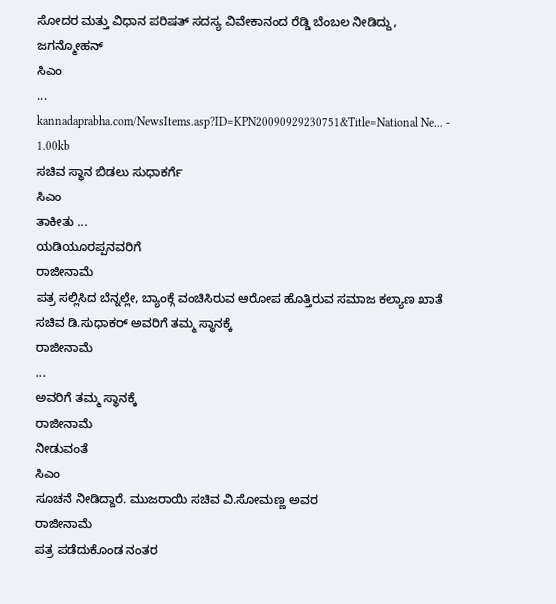ಸೋದರ ಮತ್ತು ವಿಧಾನ ಪರಿಷತ್ ಸದಸ್ಯ ವಿವೇಕಾನಂದ ರೆಡ್ಡಿ ಬೆಂಬಲ ನೀಡಿದ್ದು, ಜಗನ್ಮೋಹನ್
ಸಿಎಂ
...
kannadaprabha.com/NewsItems.asp?ID=KPN20090929230751&Title=National Ne... - 1.00kb
ಸಚಿವ ಸ್ಥಾನ ಬಿಡಲು ಸುಧಾಕರ್ಗೆ
ಸಿಎಂ
ತಾಕೀತು ...
ಯಡಿಯೂರಪ್ಪನವರಿಗೆ
ರಾಜೀನಾಮೆ
ಪತ್ರ ಸಲ್ಲಿಸಿದ ಬೆನ್ನಲ್ಲೇ, ಬ್ಯಾಂಕ್ಗೆ ವಂಚಿಸಿರುವ ಆರೋಪ ಹೊತ್ತಿರುವ ಸಮಾಜ ಕಲ್ಯಾಣ ಖಾತೆ ಸಚಿವ ಡಿ.ಸುಧಾಕರ್ ಅವರಿಗೆ ತಮ್ಮ ಸ್ಥಾನಕ್ಕೆ
ರಾಜೀನಾಮೆ
...
ಅವರಿಗೆ ತಮ್ಮ ಸ್ಥಾನಕ್ಕೆ
ರಾಜೀನಾಮೆ
ನೀಡುವಂತೆ
ಸಿಎಂ
ಸೂಚನೆ ನೀಡಿದ್ದಾರೆ. ಮುಜರಾಯಿ ಸಚಿವ ವಿ.ಸೋಮಣ್ಣ ಅವರ
ರಾಜೀನಾಮೆ
ಪತ್ರ ಪಡೆದುಕೊಂಡ ನಂತರ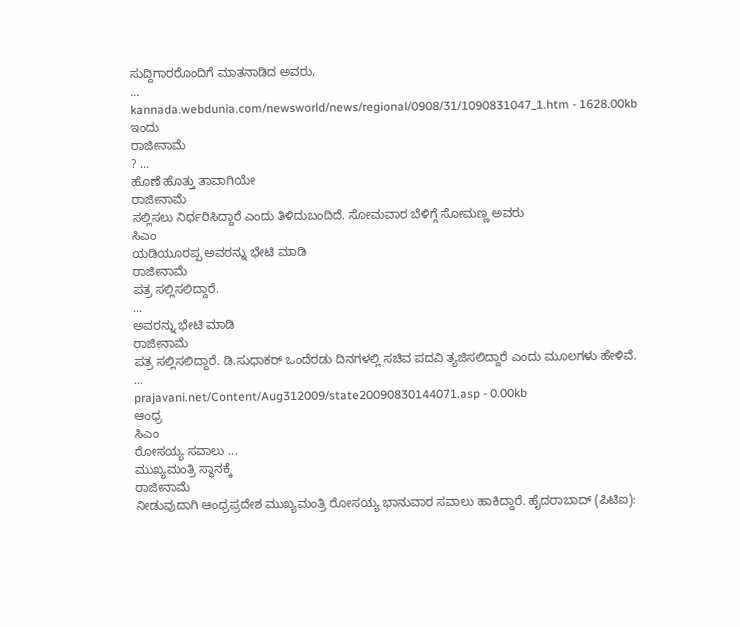ಸುದ್ದಿಗಾರರೊಂದಿಗೆ ಮಾತನಾಡಿದ ಅವರು,
...
kannada.webdunia.com/newsworld/news/regional/0908/31/1090831047_1.htm - 1628.00kb
ಇಂದು
ರಾಜೀನಾಮೆ
? ...
ಹೊಣೆ ಹೊತ್ತು ತಾವಾಗಿಯೇ
ರಾಜೀನಾಮೆ
ಸಲ್ಲಿಸಲು ನಿರ್ಧರಿಸಿದ್ದಾರೆ ಎಂದು ತಿಳಿದುಬಂದಿದೆ. ಸೋಮವಾರ ಬೆಳಿಗ್ಗೆ ಸೋಮಣ್ಣ ಅವರು
ಸಿಎಂ
ಯಡಿಯೂರಪ್ಪ ಅವರನ್ನು ಭೇಟಿ ಮಾಡಿ
ರಾಜೀನಾಮೆ
ಪತ್ರ ಸಲ್ಲಿಸಲಿದ್ದಾರೆ.
...
ಅವರನ್ನು ಭೇಟಿ ಮಾಡಿ
ರಾಜೀನಾಮೆ
ಪತ್ರ ಸಲ್ಲಿಸಲಿದ್ದಾರೆ. ಡಿ.ಸುಧಾಕರ್ ಒಂದೆರಡು ದಿನಗಳಲ್ಲಿ ಸಚಿವ ಪದವಿ ತ್ಯಜಿಸಲಿದ್ದಾರೆ ಎಂದು ಮೂಲಗಳು ಹೇಳಿವೆ.
...
prajavani.net/Content/Aug312009/state20090830144071.asp - 0.00kb
ಆಂಧ್ರ
ಸಿಎಂ
ರೋಸಯ್ಯ ಸವಾಲು ...
ಮುಖ್ಯಮಂತ್ರಿ ಸ್ಥಾನಕ್ಕೆ
ರಾಜೀನಾಮೆ
ನೀಡುವುದಾಗಿ ಆಂಧ್ರಪ್ರದೇಶ ಮುಖ್ಯಮಂತ್ರಿ ರೋಸಯ್ಯ ಭಾನುವಾರ ಸವಾಲು ಹಾಕಿದ್ದಾರೆ. ಹೈದರಾಬಾದ್ (ಪಿಟಿಐ):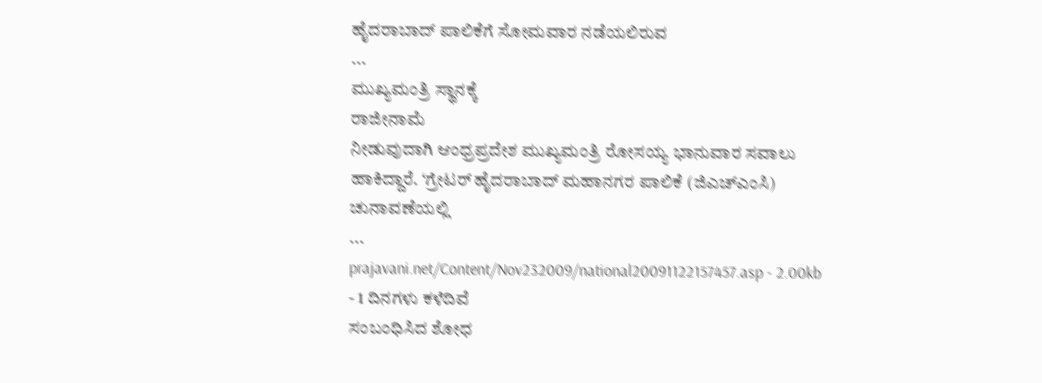ಹೈದರಾಬಾದ್ ಪಾಲಿಕೆಗೆ ಸೋಮವಾರ ನಡೆಯಲಿರುವ
...
ಮುಖ್ಯಮಂತ್ರಿ ಸ್ಥಾನಕ್ಕೆ
ರಾಜೀನಾಮೆ
ನೀಡುವುದಾಗಿ ಆಂಧ್ರಪ್ರದೇಶ ಮುಖ್ಯಮಂತ್ರಿ ರೋಸಯ್ಯ ಭಾನುವಾರ ಸವಾಲು ಹಾಕಿದ್ದಾರೆ. ‘ಗ್ರೇಟರ್ ಹೈದರಾಬಾದ್ ಮಹಾನಗರ ಪಾಲಿಕೆ (ಜಿಎಚ್ಎಂಸಿ) ಚುನಾವಣೆಯಲ್ಲಿ
...
prajavani.net/Content/Nov232009/national20091122157457.asp - 2.00kb
- 1 ದಿನಗಳು ಕಳೆದಿವೆ
ಸಂಬಂಧಿಸಿದ ಶೋಧ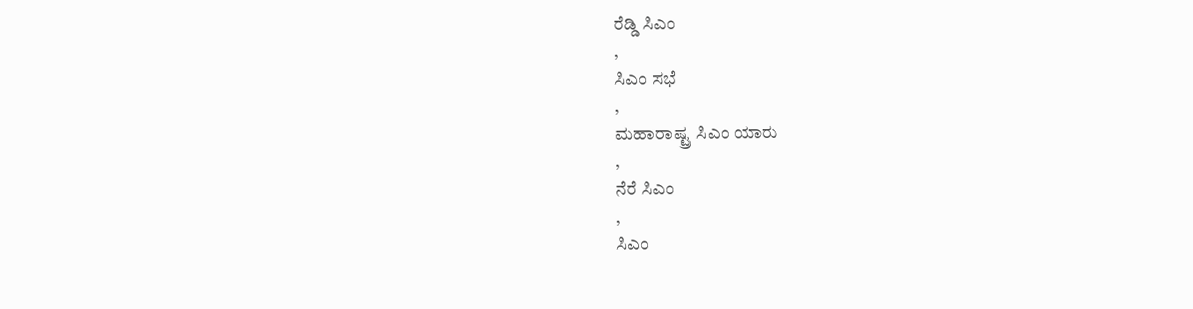ರೆಡ್ಡಿ ಸಿಎಂ
,
ಸಿಎಂ ಸಭೆ
,
ಮಹಾರಾಷ್ಟ್ರ ಸಿಎಂ ಯಾರು
,
ನೆರೆ ಸಿಎಂ
,
ಸಿಎಂ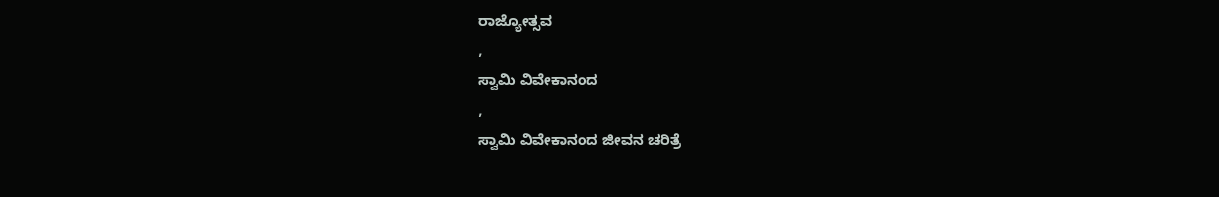ರಾಜ್ಯೋತ್ಸವ
,
ಸ್ವಾಮಿ ವಿವೇಕಾನಂದ
,
ಸ್ವಾಮಿ ವಿವೇಕಾನಂದ ಜೀವನ ಚರಿತ್ರೆ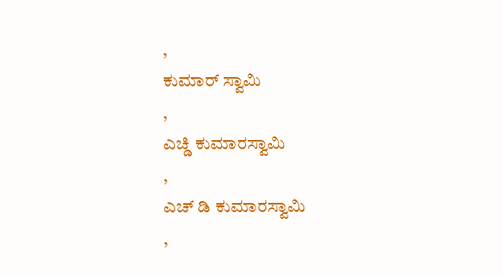,
ಕುಮಾರ್ ಸ್ವಾಮಿ
,
ಎಚ್ಡಿ ಕುಮಾರಸ್ವಾಮಿ
,
ಎಚ್ ಡಿ ಕುಮಾರಸ್ವಾಮಿ
,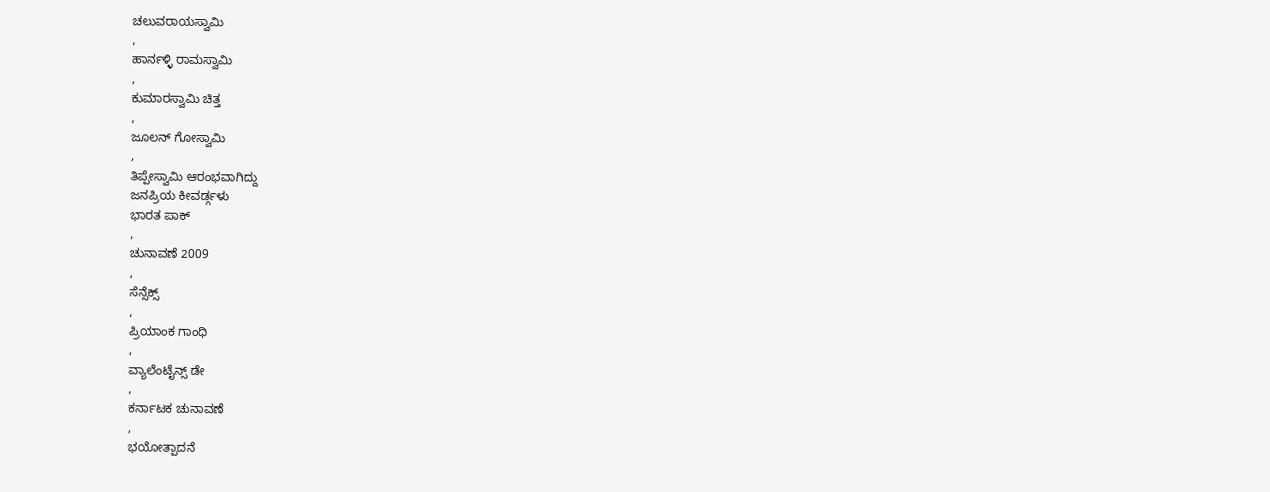ಚಲುವರಾಯಸ್ವಾಮಿ
,
ಹಾರ್ನಳ್ಳಿ ರಾಮಸ್ವಾಮಿ
,
ಕುಮಾರಸ್ವಾಮಿ ಚಿತ್ತ
,
ಜೂಲನ್ ಗೋಸ್ವಾಮಿ
,
ತಿಪ್ಪೇಸ್ವಾಮಿ ಆರಂಭವಾಗಿದ್ದು
ಜನಪ್ರಿಯ ಕೀವರ್ಡ್ಗಳು
ಭಾರತ ಪಾಕ್
,
ಚುನಾವಣೆ 2009
,
ಸೆನ್ಸೆಕ್ಸ್
,
ಪ್ರಿಯಾಂಕ ಗಾಂಧಿ
,
ವ್ಯಾಲೆಂಟೈನ್ಸ್ ಡೇ
,
ಕರ್ನಾಟಕ ಚುನಾವಣೆ
,
ಭಯೋತ್ಪಾದನೆ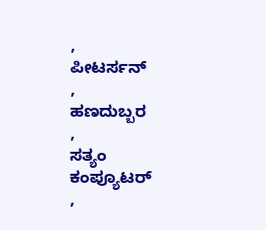,
ಪೀಟರ್ಸನ್
,
ಹಣದುಬ್ಬರ
,
ಸತ್ಯಂ ಕಂಪ್ಯೂಟರ್
,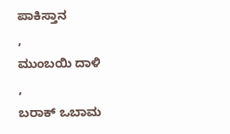ಪಾಕಿಸ್ತಾನ
,
ಮುಂಬಯಿ ದಾಳಿ
,
ಬರಾಕ್ ಒಬಾಮ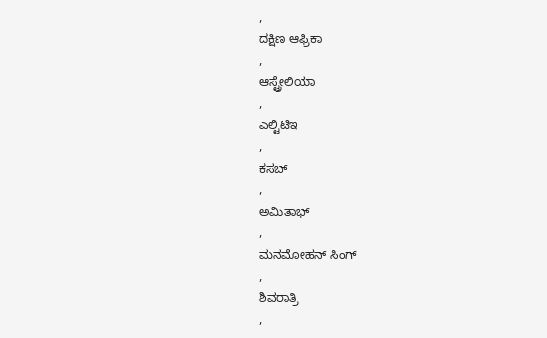,
ದಕ್ಷಿಣ ಆಫ್ರಿಕಾ
,
ಆಸ್ಟ್ರೇಲಿಯಾ
,
ಎಲ್ಟಿಟಿಇ
,
ಕಸಬ್
,
ಅಮಿತಾಭ್
,
ಮನಮೋಹನ್ ಸಿಂಗ್
,
ಶಿವರಾತ್ರಿ
,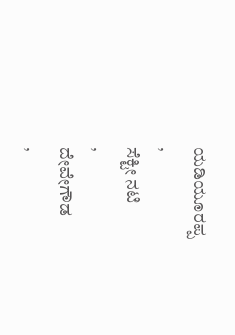ಯಡಿಯೂರಪ್ಪ
,
ಸೆಕ್ಟೀ ನಟಿ
,
ದೇವೇಗೌಡ
,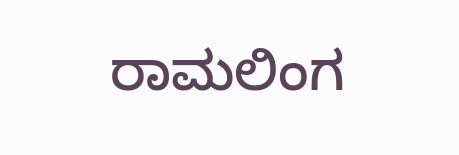ರಾಮಲಿಂಗ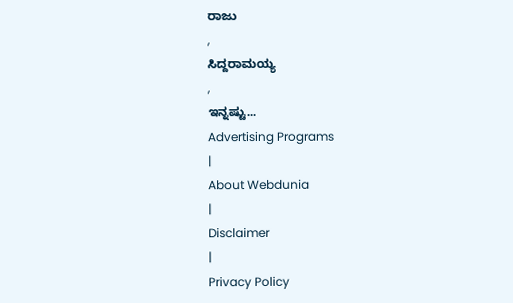ರಾಜು
,
ಸಿದ್ದರಾಮಯ್ಯ
,
ಇನ್ನಷ್ಟು...
Advertising Programs
|
About Webdunia
|
Disclaimer
|
Privacy Policy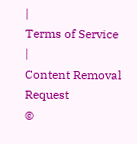|
Terms of Service
|
Content Removal Request
©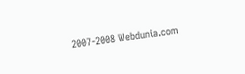2007-2008 Webdunia.com